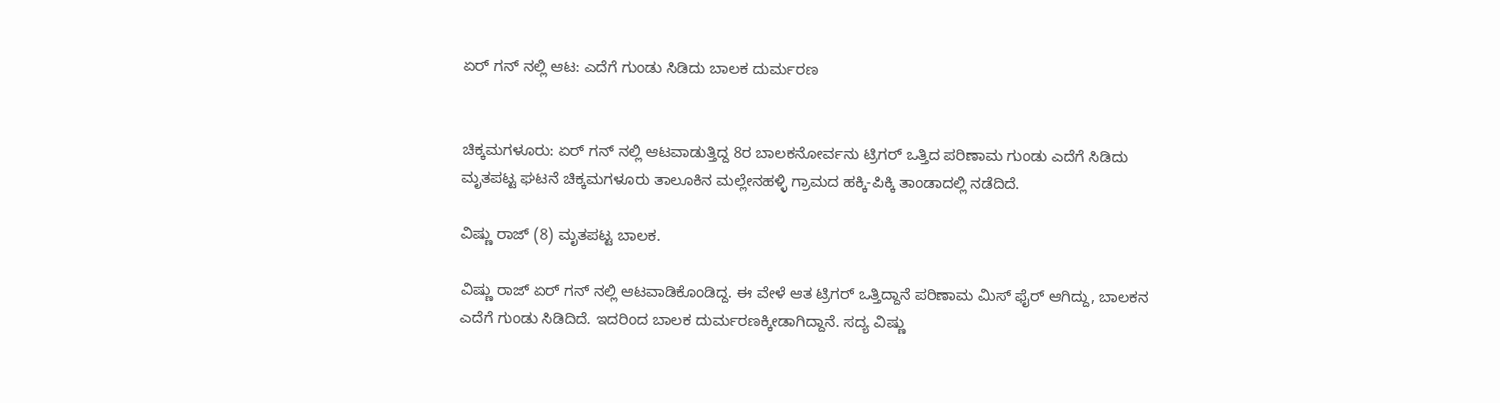ಏರ್ ಗನ್ ನಲ್ಲಿ ಆಟ: ಎದೆಗೆ ಗುಂಡು ಸಿಡಿದು ಬಾಲಕ ದುರ್ಮರಣ


ಚಿಕ್ಕಮಗಳೂರು: ಏರ್ ಗನ್ ನಲ್ಲಿ ಆಟವಾಡುತ್ತಿದ್ದ 8ರ ಬಾಲಕನೋರ್ವನು ಟ್ರಿಗರ್ ಒತ್ತಿದ ಪರಿಣಾಮ ಗುಂಡು ಎದೆಗೆ ಸಿಡಿದು ಮೃತಪಟ್ಟ ಘಟನೆ ಚಿಕ್ಕಮಗಳೂರು ತಾಲೂಕಿನ ಮಲ್ಲೇನಹಳ್ಳಿ ಗ್ರಾಮದ ಹಕ್ಕಿ-ಪಿಕ್ಕಿ ತಾಂಡಾದಲ್ಲಿ ನಡೆದಿದೆ.

ವಿಷ್ಣು ರಾಜ್ (8) ಮೃತಪಟ್ಟ ಬಾಲಕ.

ವಿಷ್ಣು ರಾಜ್ ಏರ್ ಗನ್ ನಲ್ಲಿ‌ ಆಟವಾಡಿಕೊಂಡಿದ್ದ. ಈ ವೇಳೆ ಆತ ಟ್ರಿಗರ್ ಒತ್ತಿದ್ದಾನೆ ಪರಿಣಾಮ ಮಿಸ್ ಫೈರ್ ಆಗಿದ್ದು, ಬಾಲಕನ ಎದೆಗೆ ಗುಂಡು ಸಿಡಿದಿದೆ. ಇದರಿಂದ ಬಾಲಕ ದುರ್ಮರಣಕ್ಕೀಡಾಗಿದ್ದಾನೆ. ಸದ್ಯ ವಿಷ್ಣು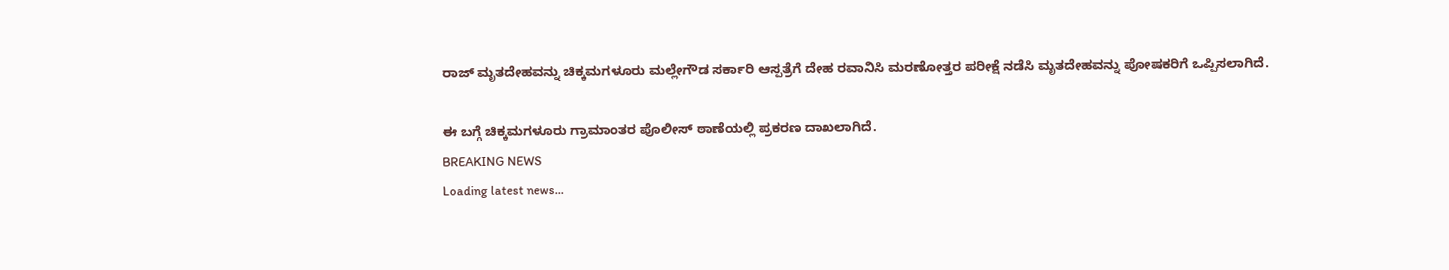ರಾಜ್ ಮೃತದೇಹವನ್ನು ಚಿಕ್ಕಮಗಳೂರು ಮಲ್ಲೇಗೌಡ ಸರ್ಕಾರಿ ಆಸ್ಪತ್ರೆಗೆ ದೇಹ ರವಾನಿಸಿ ಮರಣೋತ್ತರ ಪರೀಕ್ಷೆ ನಡೆಸಿ ಮೃತದೇಹವನ್ನು ಪೋಷಕರಿಗೆ ಒಪ್ಪಿಸಲಾಗಿದೆ.

ಈ ಬಗ್ಗೆ ಚಿಕ್ಕಮಗಳೂರು ಗ್ರಾಮಾಂತರ ಪೊಲೀಸ್ ಠಾಣೆಯಲ್ಲಿ ಪ್ರಕರಣ ದಾಖಲಾಗಿದೆ.
BREAKING NEWS
Loading latest news...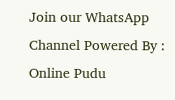Join our WhatsApp Channel Powered By : Online Pudu